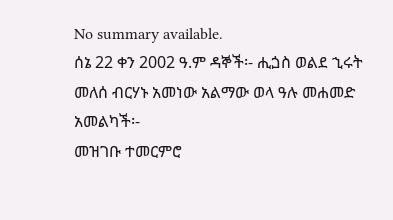No summary available.
ሰኔ 22 ቀን 2002 ዓ.ም ዳኞች፡- ሒጏስ ወልደ ኂሩት መለሰ ብርሃኑ አመነው አልማው ወላ ዓሉ መሐመድ አመልካች፡-
መዝገቡ ተመርምሮ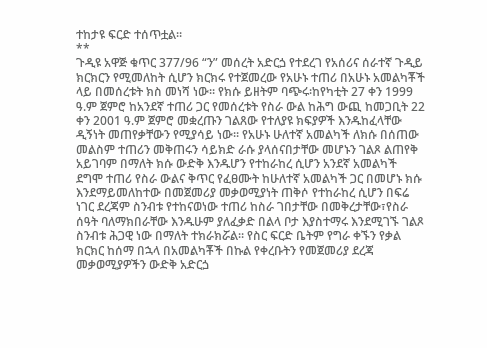ተከታዩ ፍርድ ተሰጥቷል።
**
ጉዲዩ አዋጅ ቁጥር 377/96 “ን” መሰረት አድርጏ የተደረገ የአሰሪና ሰራተኛ ጉዲይ ክርክርን የሚመለከት ሲሆን ክርክሩ የተጀመረው የአሁኑ ተጠሪ በአሁኑ አመልካቾች ላይ በመሰረቱት ክስ መነሻ ነው። የክሱ ይዘትም ባጭሩ፡ከየካቲት 27 ቀን 1999 ዓ.ም ጀምሮ ከአንደኛ ተጠሪ ጋር የመሰረቱት የስራ ውል ከሕግ ውጪ ከመጋቢት 22 ቀን 2001 ዓ.ም ጀምሮ መቋረጡን ገልጸው የተለያዩ ክፍያዎች እንዱከፈላቸው ዲኝነት መጠየቃቸውን የሚያሳይ ነው። የአሁኑ ሁለተኛ አመልካች ለክሱ በሰጠው መልስም ተጠሪን መቅጠሩን ሳይክድ ራሱ ያላሰናበታቸው መሆኑን ገልጾ ልጠየቅ አይገባም በማለት ክሱ ውድቅ እንዱሆን የተከራከረ ሲሆን አንደኛ አመልካች ደግሞ ተጠሪ የስራ ውልና ቅጥር የፈፀሙት ከሁለተኛ አመልካች ጋር በመሆኑ ክሱ እንደማይመለከተው በመጀመሪያ መቃወሚያነት ጠቅሶ የተከራከረ ሲሆን በፍሬ ነገር ደረጃም ስንብቱ የተከናወነው ተጠሪ ከስራ ገበታቸው በመቅረታቸው፣የስራ ሰዓት ባለማክበራቸው እንዱሁም ያለፈቃድ በልላ ቦታ እያስተማሩ እንደሚገኙ ገልጾ ስንብቱ ሕጋዊ ነው በማለት ተክራክሯል። የስር ፍርድ ቤትም የግራ ቀኙን የቃል ክርክር ከሰማ በኋላ በአመልካቾች በኩል የቀረቡትን የመጀመሪያ ደረጃ መቃወሚያዎችን ውድቅ አድርጏ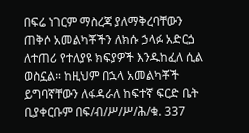በፍሬ ነገርም ማስረጃ ያለማቅረባቸውን ጠቅሶ አመልካቾችን ለክሱ ኃላፉ አድርጏ ለተጠሪ የተለያዩ ክፍያዎች እንዱከፈለ ሲል ወስኗል። ከዚህም በኋላ አመልካቾች ይግባኛቸውን ለፋዳራለ ከፍተኛ ፍርድ ቤት ቢያቀርቡም በፍ/ብ/ሥ/ሥ/ሕ/ቁ. 337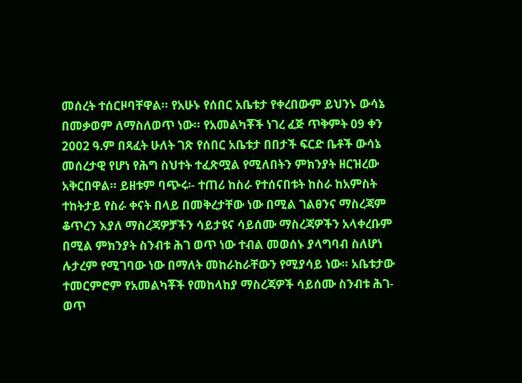መሰረት ተሰርዞባቸዋል። የአሁኑ የሰበር አቤቱታ የቀረበውም ይህንኑ ውሳኔ በመቃወም ለማስለወጥ ነው። የአመልካቾች ነገረ ፈጅ ጥቅምት 09 ቀን 2002 ዓ.ም በጻፈት ሁለት ገጽ የሰበር አቤቱታ በበታች ፍርድ ቤቶች ውሳኔ መሰረታዊ የሆነ የሕግ ስህተት ተፈጽሟል የሚለበትን ምክንያት ዘርዝረው አቅርበዋል። ይዘቱም ባጭሩ፡- ተጠሪ ከስራ የተሰናበቱት ከስራ ከአምስት ተከትታይ የስራ ቀናት በላይ በመቅረታቸው ነው በሚል ገልፀንና ማስረጃም ቆጥረን እያለ ማስረጃዎቻችን ሳይታዩና ሳይሰሙ ማስረጃዎችን አላቀረቡም በሚል ምክንያት ስንብቱ ሕገ ወጥ ነው ተብል መወሰኑ ያላግባብ ስለሆነ ሉታረም የሚገባው ነው በማለት መከራከራቸውን የሚያሳይ ነው። አቤቱታው ተመርምሮም የአመልካቾች የመከላከያ ማስረጃዎች ሳይሰሙ ስንብቱ ሕገ-ወጥ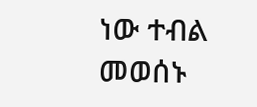ነው ተብል መወሰኑ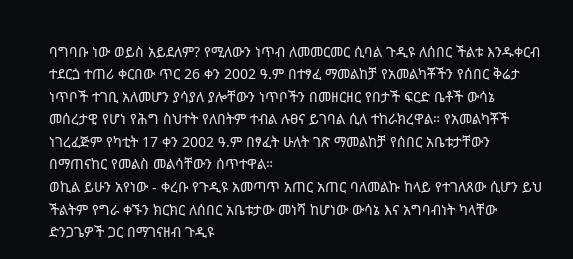ባግባቡ ነው ወይስ አይደለም? የሚለውን ነጥብ ለመመርመር ሲባል ጉዲዩ ለሰበር ችልቱ እንዱቀርብ ተደርጏ ተጠሪ ቀርበው ጥር 26 ቀን 2002 ዓ.ም በተፃፈ ማመልከቻ የአመልካቾችን የሰበር ቅሬታ ነጥቦች ተገቢ አለመሆን ያሳያለ ያሎቸውን ነጥቦችን በመዘርዘር የበታች ፍርድ ቤቶች ውሳኔ መሰረታዊ የሆነ የሕግ ስህተት የለበትም ተብል ሉፀና ይገባል ሲለ ተከራክረዋል። የአመልካቾች ነገረፈጅም የካቲት 17 ቀን 2002 ዓ.ም በፃፈት ሁለት ገጽ ማመልከቻ የሰበር አቤቱታቸውን በማጠናከር የመልስ መልሳቸውን ሰጥተዋል።
ወኪል ይሁን አየነው - ቀረቡ የጉዲዩ አመጣጥ አጠር አጠር ባለመልኩ ከላይ የተገለጸው ሲሆን ይህ ችልትም የግራ ቀኙን ክርክር ለሰበር አቤቱታው መነሻ ከሆነው ውሳኔ እና አግባብነት ካላቸው ድንጋጌዎች ጋር በማገናዘብ ጉዲዩ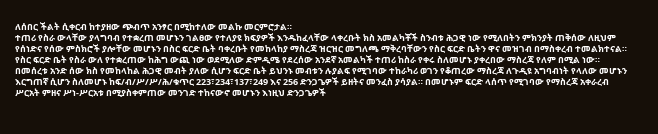ለሰበር ችልት ሲቀርብ ከተያዘው ጭብጥ አንፃር በሚከተለው መልኩ መርምሮታል።
ተጠሪ የስራ ውላቸው ያላግባብ የተቋረጠ መሆኑን ገልፀው የተለያዩ ክፍያዎች እንዱከፈላቸው ላቀረቡት ክስ አመልካቾች ስንብቱ ሕጋዊ ነው የሚለበትን ምክንያት ጠቅሰው ለዚህም የሰነድና የሰው ምስክሮች ያሎቸው መሆኑን በስር ፍርድ ቤት ባቀረቡት የመከላከያ ማስረጃ ዝርዝር መግለጫ ማቅረባቸውን የስር ፍርድ ቤትን ዋና መዝገብ በማስቀረብ ተመልክተናል። የስር ፍርድ ቤት የስራ ውለ የተቋረጠው ከሕግ ውጪ ነው ወደሚለው ድምዲሜ የደረሰው አንደኛ አመልካች ተጠሪ ከስራ የቀሩ ስለመሆኑ ያቀረበው ማስረጃ የለም በሚል ነው።
በመሰረቱ አንድ ሰው ክስ የመከላከል ሕጋዊ መብት ያለው ሲሆን ፍርድ ቤት ይህንኑ መብቱን ሉያልፍ የሚገባው ተከራካሪ ወገን የቆጠረው ማስረጃ ለጉዲዩ አግባብነት የላለው መሆኑን እርግጠኛ ሲሆን ስለመሆኑ ከፍ/ብ/ሥ/ሥ/ሕ/ቁጥር 223፣234፣137፣249 እና 256 ድንጋጌዎች ይዘትና መንፈስ ያሳያል። በመሆኑም ፍርድ ላሰጥ የሚገባው የማስረጃ አቀራረብ ሥርአት ምዘና ሥነ-ሥርአቱ በሚያስቀምጠው መንገድ ተከናውኖ መሆኑን እነዚህ ድንጋጌዎች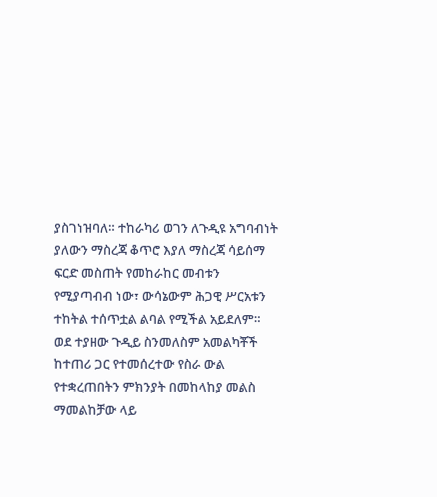ያስገነዝባለ። ተከራካሪ ወገን ለጉዲዩ አግባብነት ያለውን ማስረጃ ቆጥሮ እያለ ማስረጃ ሳይሰማ ፍርድ መስጠት የመከራከር መብቱን የሚያጣብብ ነው፣ ውሳኔውም ሕጋዊ ሥርአቱን ተከትል ተሰጥቷል ልባል የሚችል አይደለም።
ወደ ተያዘው ጉዲይ ስንመለስም አመልካቾች ከተጠሪ ጋር የተመሰረተው የስራ ውል የተቋረጠበትን ምክንያት በመከላከያ መልስ ማመልከቻው ላይ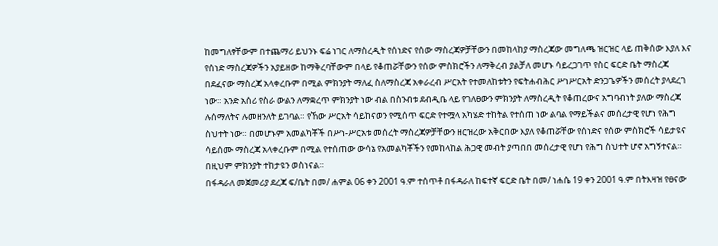ከመግለፃቸውም በተጨማሪ ይህንኑ ፍሬ ነገር ለማስረዲት የሰነድና የሰው ማስረጃዎቻቸውን በመከላከያ ማስረጃው መግለጫ ዝርዝር ላይ ጠቅሰው እያለ እና የሰነድ ማስረጃዎችን አያይዘው ከማቅረባቸውም በላይ የቆጠሯቸውን የሰው ምስክሮችን ለማቅረብ ያልቻለ መሆኑ ሳይረጋገጥ የስር ፍርድ ቤት ማስረጃ በደፈናው ማስረጃ አላቀረቡም በሚል ምክንያት ማለፈ ስለማስረጃ አቀራረብ ሥርአት የተመለከቱትን የፍትሐብሕር ሥነሥርአት ድንጋጌዎችን መሰረት ያላደረገ ነው። አንድ አሰሪ የስራ ውልን ለማቋረጥ ምክንያት ነው ብል በስንብቱ ደብዲቤ ላይ የገለፀውን ምክንያት ለማስረዲት የቆጠረውና አግባብነት ያለው ማስረጃ ሉሰማለትና ሉመዘንለት ይገባል። የኸው ሥርአት ሳይከናወን የሚሰጥ ፍርድ የተሟላ አካሄድ ተከትል የተሰጠ ነው ልባል የማይችልና መሰረታዊ የሆነ የሕግ ስህተት ነው። በመሆኑም አመልካቾች በሥነ-ሥርአቱ መሰረት ማስረጃዎቻቸውን ዘርዝረው አቅርበው እያለ የቆጠሯቸው የሰነድና የሰው ምስክሮች ሳይታዩና ሳይሰሙ ማስረጃ አላቀረቡም በሚል የተሰጠው ውሳኔ የአመልካቾችን የመከላከል ሕጋዊ መብት ያጣበበ መሰረታዊ የሆነ የሕግ ስህተት ሆኖ አግኝተናል። በዚህም ምክንያት ተከታዩን ወስነናል።
በፋዳራለ መጀመሪያ ደረጃ ፍ/ቤት በመ/ ሐምል 06 ቀን 2001 ዓ.ም ተሰጥቶ በፋዳራለ ከፍተኛ ፍርድ ቤት በመ/ ነሐሴ 19 ቀን 2001 ዓ.ም በትእዛዝ የፀናው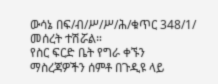ውሳኔ በፍ/ብ/ሥ/ሥ/ሕ/ቁጥር 348/1/ መሰረት ተሽሯል።
የስር ፍርድ ቤት የግራ ቀኙን ማስረጃዎችን ሰምቶ በጉዲዩ ላይ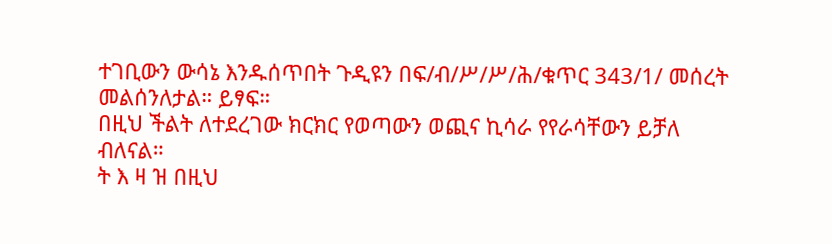ተገቢውን ውሳኔ እንዱሰጥበት ጉዲዩን በፍ/ብ/ሥ/ሥ/ሕ/ቁጥር 343/1/ መሰረት መልሰንለታል። ይፃፍ።
በዚህ ችልት ለተደረገው ክርክር የወጣውን ወጪና ኪሳራ የየራሳቸውን ይቻለ ብለናል።
ት እ ዛ ዝ በዚህ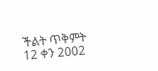ችልት ጥቅምት 12 ቀን 2002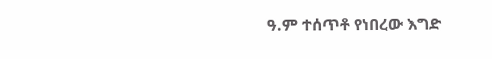ዓ.ም ተሰጥቶ የነበረው እግድ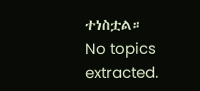ተነስቷል።
No topics extracted.